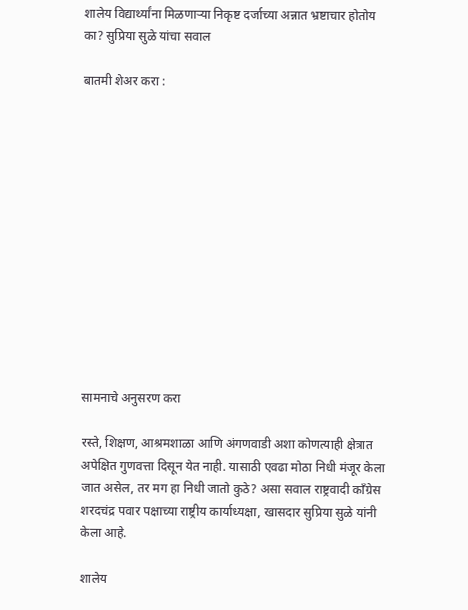शालेय विद्यार्थ्यांना मिळणाऱ्या निकृष्ट दर्जाच्या अन्नात भ्रष्टाचार होतोय का? सुप्रिया सुळे यांचा सवाल

बातमी शेअर करा :













सामनाचे अनुसरण करा

रस्ते, शिक्षण, आश्रमशाळा आणि अंगणवाडी अशा कोणत्याही क्षेत्रात अपेक्षित गुणवत्ता दिसून येत नाही. यासाठी एवढा मोठा निधी मंजूर केला जात असेल, तर मग हा निधी जातो कुठे? असा सवाल राष्ट्रवादी काँग्रेस शरदचंद्र पवार पक्षाच्या राष्ट्रीय कार्याध्यक्षा, खासदार सुप्रिया सुळे यांनी केला आहे.

शालेय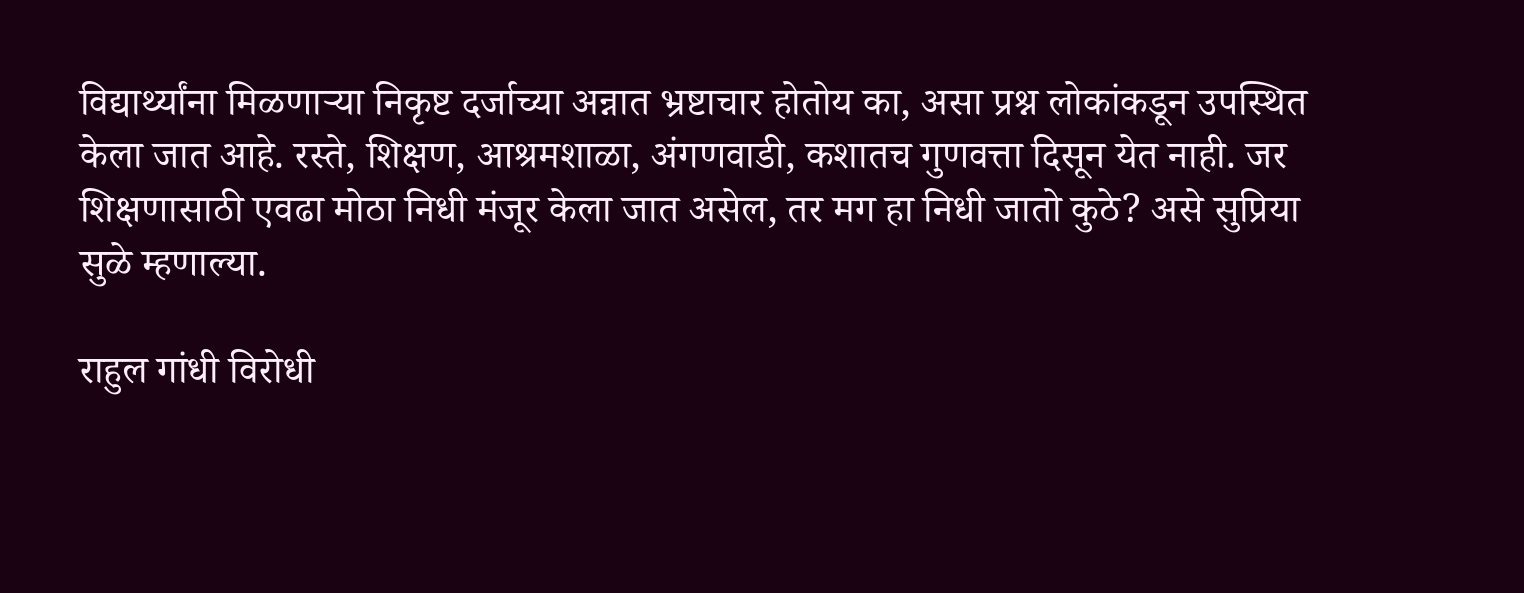विद्यार्थ्यांना मिळणाऱ्या निकृष्ट दर्जाच्या अन्नात भ्रष्टाचार होतोय का, असा प्रश्न लोकांकडून उपस्थित केला जात आहे. रस्ते, शिक्षण, आश्रमशाळा, अंगणवाडी, कशातच गुणवत्ता दिसून येत नाही. जर शिक्षणासाठी एवढा मोठा निधी मंजूर केला जात असेल, तर मग हा निधी जातो कुठे? असे सुप्रिया सुळे म्हणाल्या.

राहुल गांधी विरोधी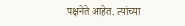पक्षनेते आहेत. त्यांच्या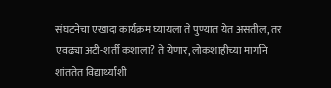संघटनेचा एखादा कार्यक्रम घ्यायला ते पुण्यात येत असतील, तर एवढ्या अटी-शर्ती कशाला? ते येणार, लोकशाहीच्या मार्गाने शांततेत विद्यार्थ्यांशी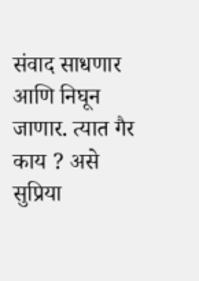संवाद साधणार आणि निघून जाणार. त्यात गैर काय ? असे सुप्रिया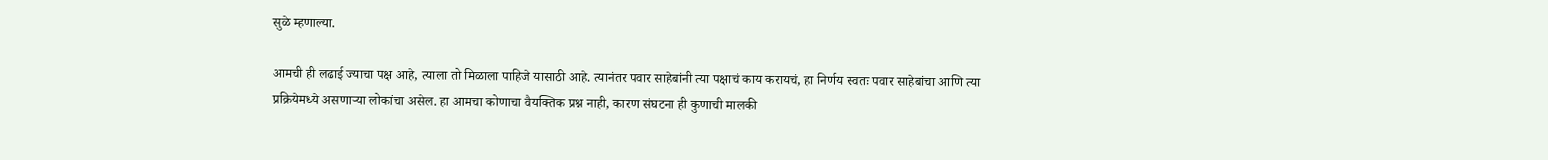सुळे म्हणाल्या.

आमची ही लढाई ज्याचा पक्ष आहे, त्याला तो मिळाला पाहिजे यासाठी आहे. त्यानंतर पवार साहेबांनी त्या पक्षाचं काय करायचं, हा निर्णय स्वतः पवार साहेबांचा आणि त्या प्रक्रियेमध्ये असणाऱ्या लोकांचा असेल. हा आमचा कोणाचा वैयक्तिक प्रश्न नाही, कारण संघटना ही कुणाची मालकी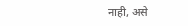नाही, असे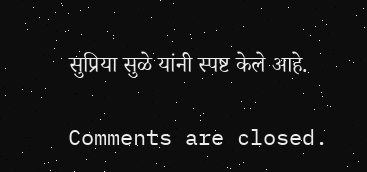सुप्रिया सुळे यांनी स्पष्ट केले आहे.

Comments are closed.